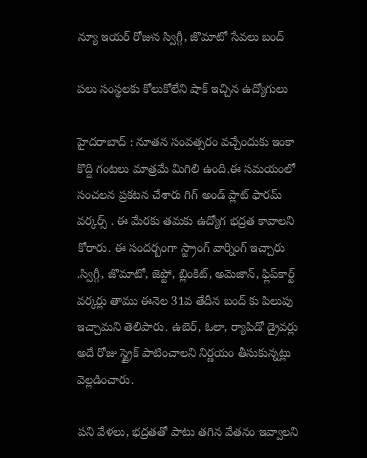న్యూ ఇయర్ రోజున స్విగ్గీ, జొమాటో సేవలు బంద్

ప‌లు సంస్థ‌ల‌కు కోలుకోలేని షాక్ ఇచ్చిన ఉద్యోగులు

హైద‌రాబాద్ : నూత‌న సంవ‌త్స‌రం వ‌చ్చేందుకు ఇంకా కొద్ది గంట‌లు మాత్ర‌మే మిగిలి ఉంది.ఈ స‌మ‌యంలో సంచ‌ల‌న ప్ర‌క‌ట‌న చేశారు గిగ్ అండ్ ప్లాట్ ఫార‌మ్ వ‌ర్కర్స్ . ఈ మేర‌కు త‌మ‌కు ఉద్యోగ భ‌ద్ర‌త కావాల‌ని కోరారు. ఈ సంద‌ర్బంగా స్ట్రాంగ్ వార్నింగ్ ఇచ్చారు .స్విగ్గీ, జొమాటో, జెప్టో, బ్లింకిట్, అమెజాన్, ఫ్లిప్‌కార్ట్ వర్కర్లు తాము ఈనెల 31వ తేదీన బంద్ కు పిలుపు ఇచ్చామ‌ని తెలిపారు. ఉబెర్, ఓలా, ర్యాపిడో డ్రైవర్లు అదే రోజు స్ట్రైక్ పాటించాలని నిర్ణయం తీసుకున్నట్లు వెల్ల‌డించారు.

పని వేళలు, భద్రతతో పాటు తగిన వేతనం ఇవ్వాలని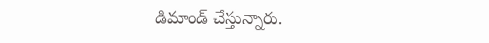డిమాండ్ చేస్తున్నారు.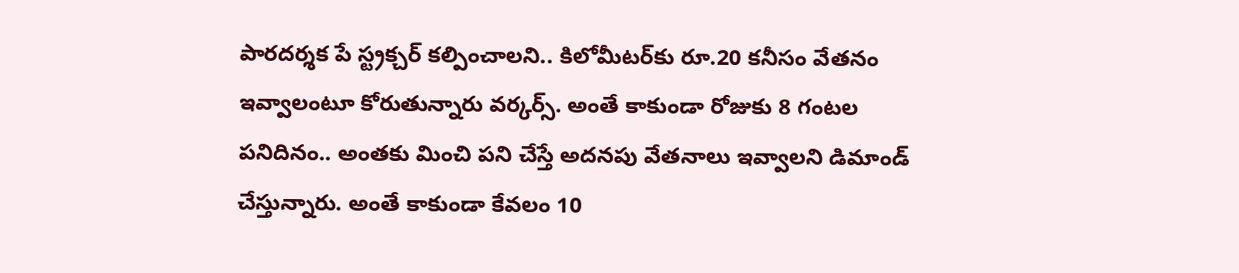పారదర్శక పే స్ట్రక్చర్ కల్పించాలని.. కిలోమీటర్‌కు రూ.20 కనీసం వేతనం ఇవ్వాలంటూ కోరుతున్నారు వ‌ర్క‌ర్స్. అంతే కాకుండా రోజుకు 8 గంటల పనిదినం.. అంతకు మించి పని చేస్తే అదనపు వేతనాలు ఇవ్వాలని డిమాండ్ చేస్తున్నారు. అంతే కాకుండా కేవ‌లం 10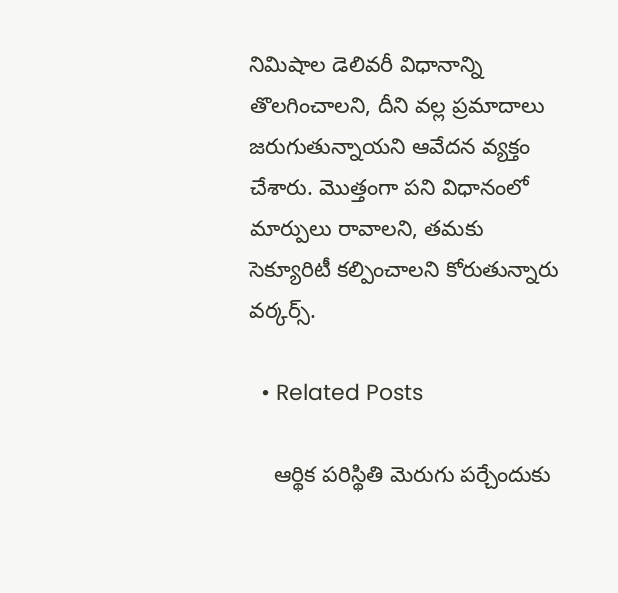నిమిషాల డెలివరీ విధానాన్ని తొలగించాలని, దీని వల్ల ప్రమాదాలు జరుగుతున్నాయని ఆవేదన వ్య‌క్తం చేశారు. మొత్తంగా ప‌ని విధానంలో మార్పులు రావాల‌ని, త‌మ‌కు సెక్యూరిటీ క‌ల్పించాల‌ని కోరుతున్నారు వ‌ర్క‌ర్స్.

  • Related Posts

    ఆర్థిక ప‌రిస్థితి మెరుగు ప‌ర్చేందుకు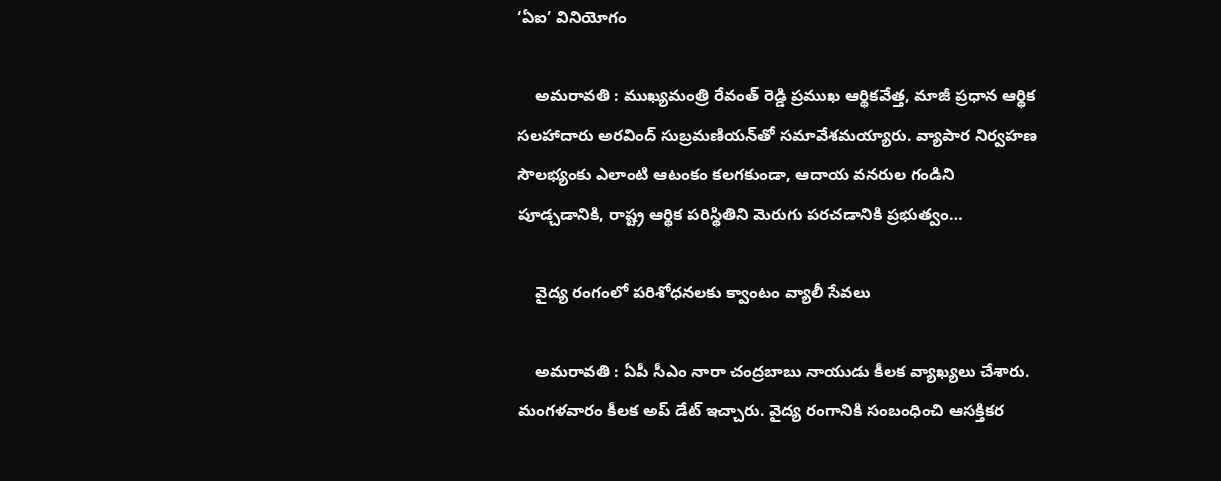‘ఏఐ’ వినియోగం

    అమ‌రావ‌తి : ముఖ్యమంత్రి రేవంత్ రెడ్డి ప్రముఖ ఆర్థికవేత్త, మాజీ ప్రధాన ఆర్థిక సలహాదారు అరవింద్ సుబ్రమణియన్‌తో సమావేశమయ్యారు. వ్యాపార నిర్వహణ సౌలభ్యంకు ఎలాంటి ఆటంకం కలగకుండా, ఆదాయ వనరుల గండిని పూడ్చడానికి, రాష్ట్ర ఆర్థిక పరిస్థితిని మెరుగు పరచడానికి ప్రభుత్వం…

    వైద్య రంగంలో పరిశోధనలకు క్వాంటం వ్యాలీ సేవలు

    అమ‌రావ‌తి : ఏపీ సీఎం నారా చంద్ర‌బాబు నాయుడు కీల‌క వ్యాఖ్య‌లు చేశారు. మంగ‌ళ‌వారం కీల‌క అప్ డేట్ ఇచ్చారు. వైద్య రంగానికి సంబంధించి ఆస‌క్తిక‌ర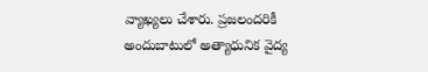వ్యాఖ్య‌లు చేశారు. ప్రజలందరికీ అందుబాటులో అత్యాధునిక వైద్య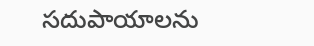సదుపాయాలను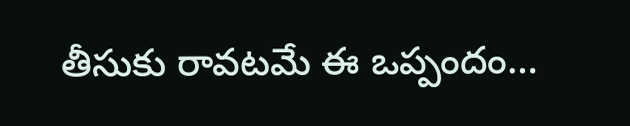తీసుకు రావటమే ఈ ఒప్పందం…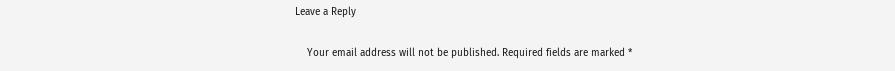Leave a Reply

    Your email address will not be published. Required fields are marked *